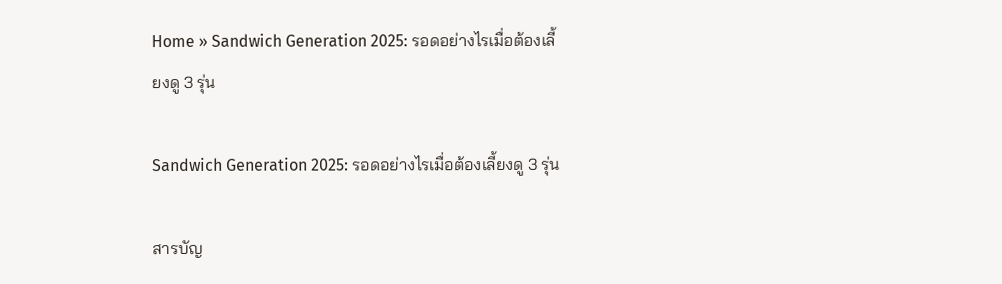Home » Sandwich Generation 2025: รอดอย่างไรเมื่อต้องเลี้ยงดู 3 รุ่น

Sandwich Generation 2025: รอดอย่างไรเมื่อต้องเลี้ยงดู 3 รุ่น

สารบัญ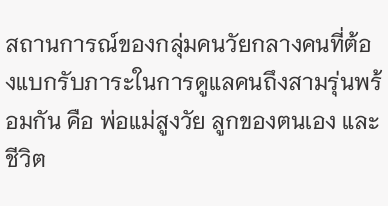สถานการณ์ของกลุ่มคนวัยกลางคนที่ต้องแบกรับภาระในการดูแลคนถึงสามรุ่นพร้อมกัน คือ พ่อแม่สูงวัย ลูกของตนเอง และชีวิต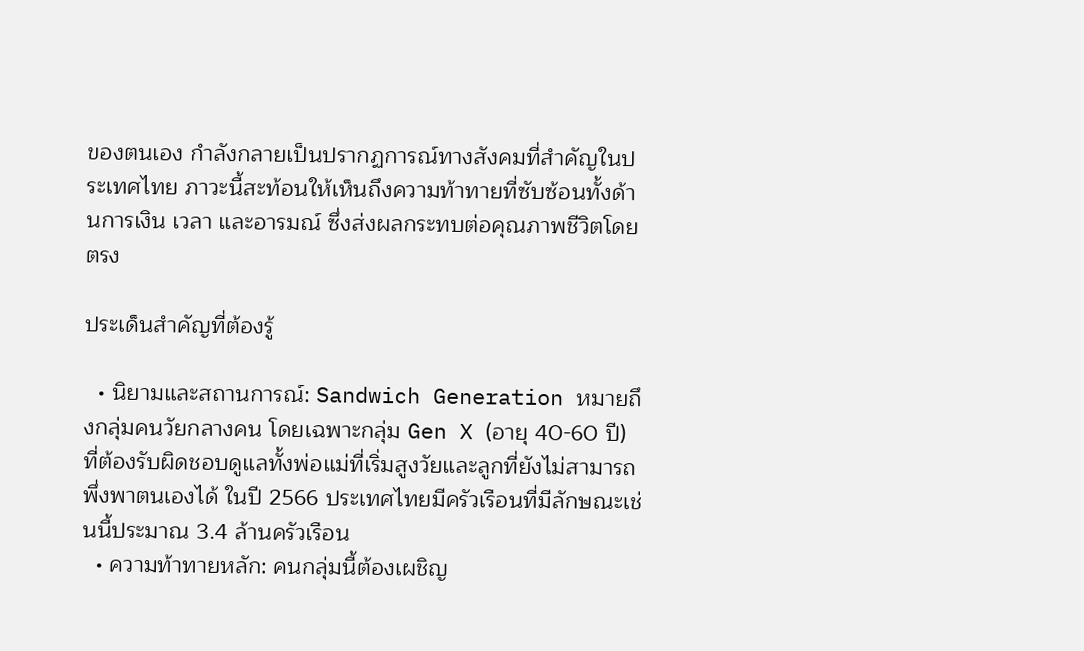ของตนเอง กำลังกลายเป็นปรากฏการณ์ทางสังคมที่สำคัญในประเทศไทย ภาวะนี้สะท้อนให้เห็นถึงความท้าทายที่ซับซ้อนทั้งด้านการเงิน เวลา และอารมณ์ ซึ่งส่งผลกระทบต่อคุณภาพชีวิตโดยตรง

ประเด็นสำคัญที่ต้องรู้

  • นิยามและสถานการณ์: Sandwich Generation หมายถึงกลุ่มคนวัยกลางคน โดยเฉพาะกลุ่ม Gen X (อายุ 40-60 ปี) ที่ต้องรับผิดชอบดูแลทั้งพ่อแม่ที่เริ่มสูงวัยและลูกที่ยังไม่สามารถพึ่งพาตนเองได้ ในปี 2566 ประเทศไทยมีครัวเรือนที่มีลักษณะเช่นนี้ประมาณ 3.4 ล้านครัวเรือน
  • ความท้าทายหลัก: คนกลุ่มนี้ต้องเผชิญ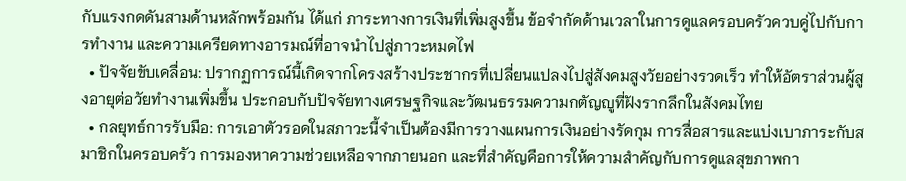กับแรงกดดันสามด้านหลักพร้อมกัน ได้แก่ ภาระทางการเงินที่เพิ่มสูงขึ้น ข้อจำกัดด้านเวลาในการดูแลครอบครัวควบคู่ไปกับการทำงาน และความเครียดทางอารมณ์ที่อาจนำไปสู่ภาวะหมดไฟ
  • ปัจจัยขับเคลื่อน: ปรากฏการณ์นี้เกิดจากโครงสร้างประชากรที่เปลี่ยนแปลงไปสู่สังคมสูงวัยอย่างรวดเร็ว ทำให้อัตราส่วนผู้สูงอายุต่อวัยทำงานเพิ่มขึ้น ประกอบกับปัจจัยทางเศรษฐกิจและวัฒนธรรมความกตัญญูที่ฝังรากลึกในสังคมไทย
  • กลยุทธ์การรับมือ: การเอาตัวรอดในสภาวะนี้จำเป็นต้องมีการวางแผนการเงินอย่างรัดกุม การสื่อสารและแบ่งเบาภาระกับสมาชิกในครอบครัว การมองหาความช่วยเหลือจากภายนอก และที่สำคัญคือการให้ความสำคัญกับการดูแลสุขภาพกา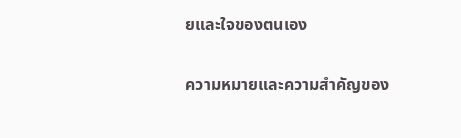ยและใจของตนเอง

ความหมายและความสำคัญของ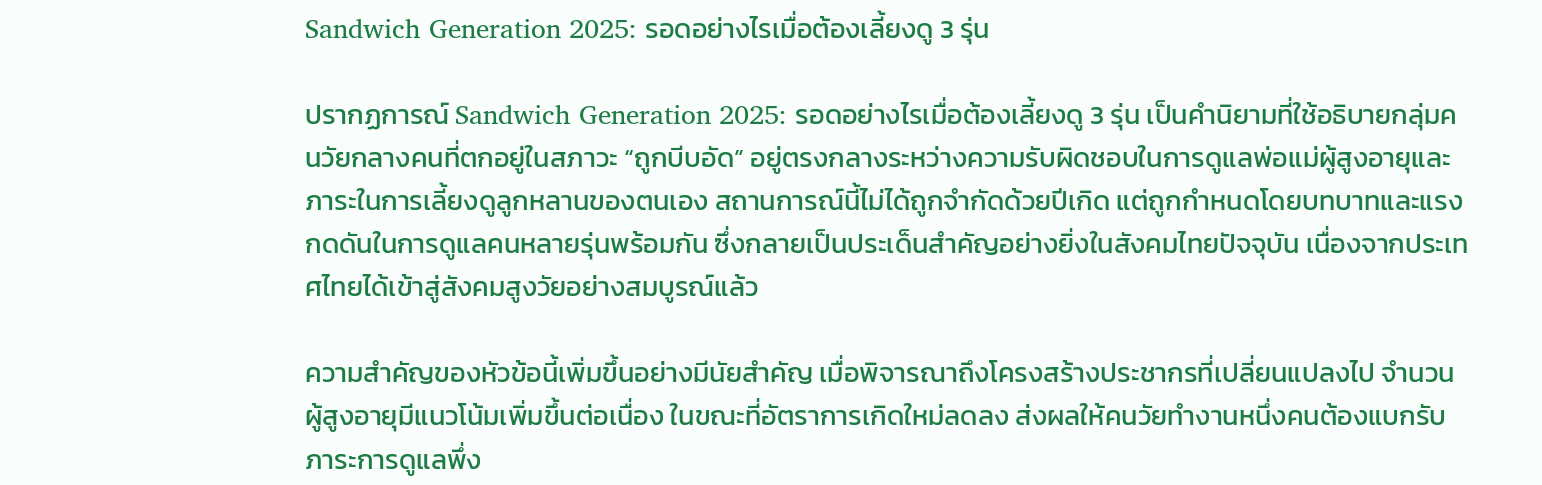Sandwich Generation 2025: รอดอย่างไรเมื่อต้องเลี้ยงดู 3 รุ่น

ปรากฏการณ์ Sandwich Generation 2025: รอดอย่างไรเมื่อต้องเลี้ยงดู 3 รุ่น เป็นคำนิยามที่ใช้อธิบายกลุ่มคนวัยกลางคนที่ตกอยู่ในสภาวะ “ถูกบีบอัด” อยู่ตรงกลางระหว่างความรับผิดชอบในการดูแลพ่อแม่ผู้สูงอายุและภาระในการเลี้ยงดูลูกหลานของตนเอง สถานการณ์นี้ไม่ได้ถูกจำกัดด้วยปีเกิด แต่ถูกกำหนดโดยบทบาทและแรงกดดันในการดูแลคนหลายรุ่นพร้อมกัน ซึ่งกลายเป็นประเด็นสำคัญอย่างยิ่งในสังคมไทยปัจจุบัน เนื่องจากประเทศไทยได้เข้าสู่สังคมสูงวัยอย่างสมบูรณ์แล้ว

ความสำคัญของหัวข้อนี้เพิ่มขึ้นอย่างมีนัยสำคัญ เมื่อพิจารณาถึงโครงสร้างประชากรที่เปลี่ยนแปลงไป จำนวนผู้สูงอายุมีแนวโน้มเพิ่มขึ้นต่อเนื่อง ในขณะที่อัตราการเกิดใหม่ลดลง ส่งผลให้คนวัยทำงานหนึ่งคนต้องแบกรับภาระการดูแลพึ่ง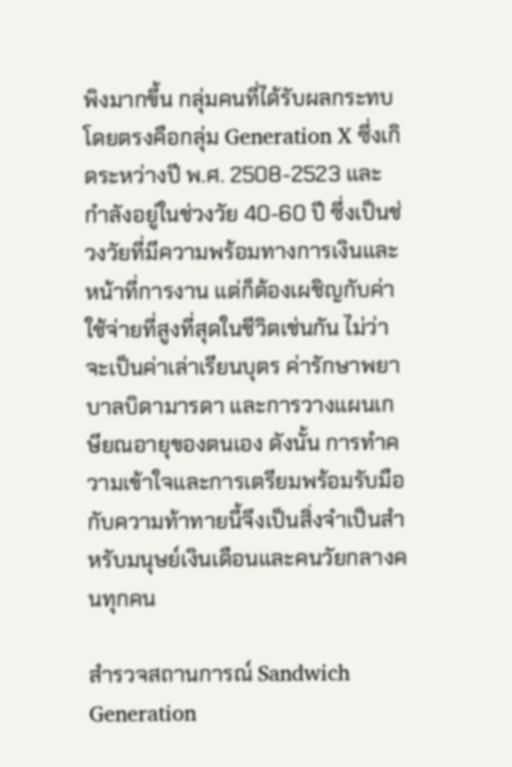พิงมากขึ้น กลุ่มคนที่ได้รับผลกระทบโดยตรงคือกลุ่ม Generation X ซึ่งเกิดระหว่างปี พ.ศ. 2508-2523 และกำลังอยู่ในช่วงวัย 40-60 ปี ซึ่งเป็นช่วงวัยที่มีความพร้อมทางการเงินและหน้าที่การงาน แต่ก็ต้องเผชิญกับค่าใช้จ่ายที่สูงที่สุดในชีวิตเช่นกัน ไม่ว่าจะเป็นค่าเล่าเรียนบุตร ค่ารักษาพยาบาลบิดามารดา และการวางแผนเกษียณอายุของตนเอง ดังนั้น การทำความเข้าใจและการเตรียมพร้อมรับมือกับความท้าทายนี้จึงเป็นสิ่งจำเป็นสำหรับมนุษย์เงินเดือนและคนวัยกลางคนทุกคน

สำรวจสถานการณ์ Sandwich Generation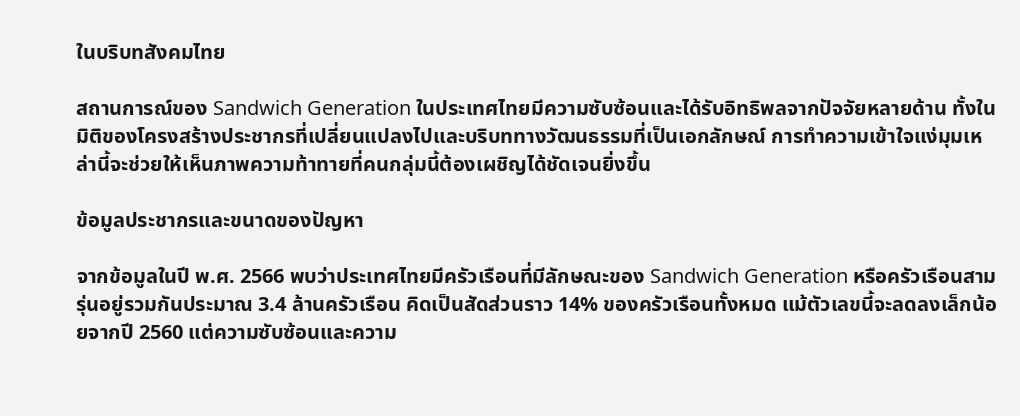ในบริบทสังคมไทย

สถานการณ์ของ Sandwich Generation ในประเทศไทยมีความซับซ้อนและได้รับอิทธิพลจากปัจจัยหลายด้าน ทั้งในมิติของโครงสร้างประชากรที่เปลี่ยนแปลงไปและบริบททางวัฒนธรรมที่เป็นเอกลักษณ์ การทำความเข้าใจแง่มุมเหล่านี้จะช่วยให้เห็นภาพความท้าทายที่คนกลุ่มนี้ต้องเผชิญได้ชัดเจนยิ่งขึ้น

ข้อมูลประชากรและขนาดของปัญหา

จากข้อมูลในปี พ.ศ. 2566 พบว่าประเทศไทยมีครัวเรือนที่มีลักษณะของ Sandwich Generation หรือครัวเรือนสามรุ่นอยู่รวมกันประมาณ 3.4 ล้านครัวเรือน คิดเป็นสัดส่วนราว 14% ของครัวเรือนทั้งหมด แม้ตัวเลขนี้จะลดลงเล็กน้อยจากปี 2560 แต่ความซับซ้อนและความ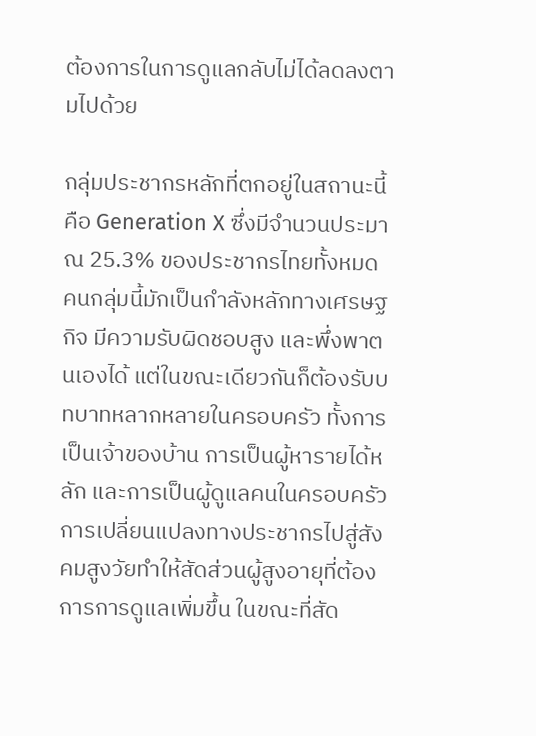ต้องการในการดูแลกลับไม่ได้ลดลงตามไปด้วย

กลุ่มประชากรหลักที่ตกอยู่ในสถานะนี้คือ Generation X ซึ่งมีจำนวนประมาณ 25.3% ของประชากรไทยทั้งหมด คนกลุ่มนี้มักเป็นกำลังหลักทางเศรษฐกิจ มีความรับผิดชอบสูง และพึ่งพาตนเองได้ แต่ในขณะเดียวกันก็ต้องรับบทบาทหลากหลายในครอบครัว ทั้งการเป็นเจ้าของบ้าน การเป็นผู้หารายได้หลัก และการเป็นผู้ดูแลคนในครอบครัว การเปลี่ยนแปลงทางประชากรไปสู่สังคมสูงวัยทำให้สัดส่วนผู้สูงอายุที่ต้องการการดูแลเพิ่มขึ้น ในขณะที่สัด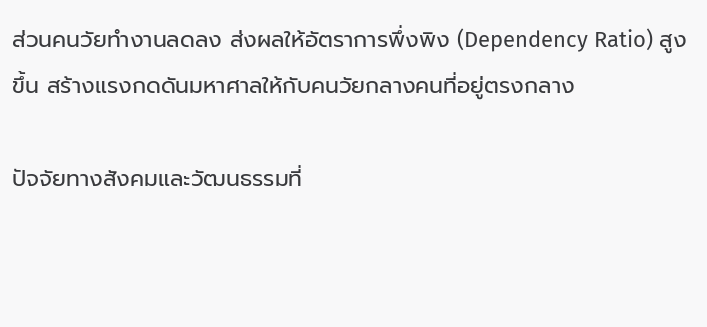ส่วนคนวัยทำงานลดลง ส่งผลให้อัตราการพึ่งพิง (Dependency Ratio) สูงขึ้น สร้างแรงกดดันมหาศาลให้กับคนวัยกลางคนที่อยู่ตรงกลาง

ปัจจัยทางสังคมและวัฒนธรรมที่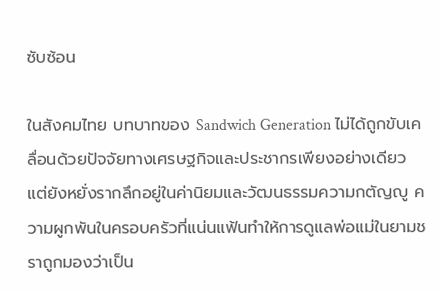ซับซ้อน

ในสังคมไทย บทบาทของ Sandwich Generation ไม่ได้ถูกขับเคลื่อนด้วยปัจจัยทางเศรษฐกิจและประชากรเพียงอย่างเดียว แต่ยังหยั่งรากลึกอยู่ในค่านิยมและวัฒนธรรมความกตัญญู ความผูกพันในครอบครัวที่แน่นแฟ้นทำให้การดูแลพ่อแม่ในยามชราถูกมองว่าเป็น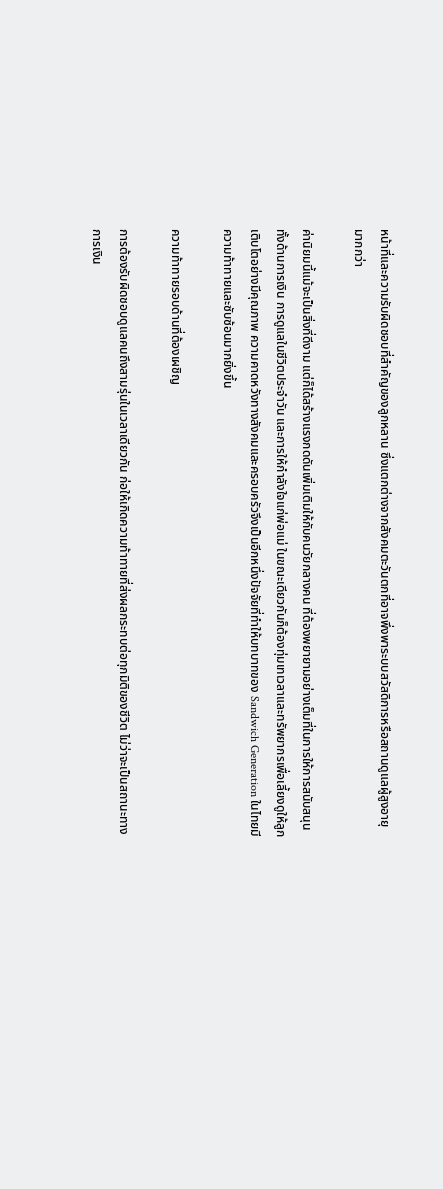หน้าที่และความรับผิดชอบที่สำคัญของลูกหลาน ซึ่งแตกต่างจากสังคมตะวันตกที่อาจพึ่งพาระบบสวัสดิการหรือสถานดูแลผู้สูงอายุมากกว่า

ค่านิยมนี้แม้จะเป็นสิ่งที่ดีงาม แต่ก็ได้สร้างแรงกดดันเพิ่มเติมให้กับคนวัยกลางคน ที่ต้องพยายามอย่างเต็มที่ในการให้การสนับสนุนทั้งด้านการเงิน การดูแลในชีวิตประจำวัน และการให้กำลังใจแก่พ่อแม่ ในขณะเดียวกันก็ต้องทุ่มเทเวลาและทรัพยากรเพื่อเลี้ยงดูให้ลูกเติบโตอย่างมีคุณภาพ ความคาดหวังทางสังคมและครอบครัวจึงเป็นอีกหนึ่งปัจจัยที่ทำให้บทบาทของ Sandwich Generation ในไทยมีความท้าทายและซับซ้อนมากยิ่งขึ้น

ความท้าทายรอบด้านที่ต้องเผชิญ

การต้องรับผิดชอบดูแลคนถึงสามรุ่นในเวลาเดียวกัน ก่อให้เกิดความท้าทายที่ส่งผลกระทบต่อทุกมิติของชีวิต ไม่ว่าจะเป็นสถานะทางการเงิน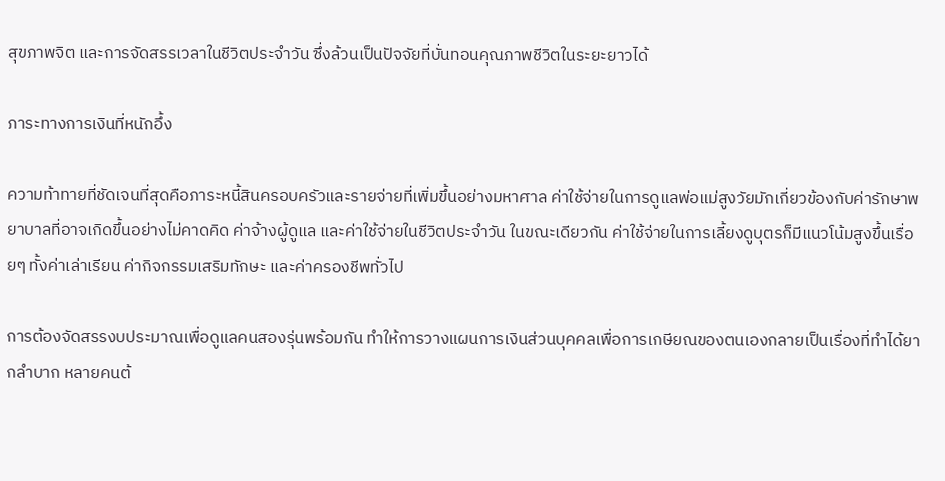สุขภาพจิต และการจัดสรรเวลาในชีวิตประจำวัน ซึ่งล้วนเป็นปัจจัยที่บั่นทอนคุณภาพชีวิตในระยะยาวได้

ภาระทางการเงินที่หนักอึ้ง

ความท้าทายที่ชัดเจนที่สุดคือภาระหนี้สินครอบครัวและรายจ่ายที่เพิ่มขึ้นอย่างมหาศาล ค่าใช้จ่ายในการดูแลพ่อแม่สูงวัยมักเกี่ยวข้องกับค่ารักษาพยาบาลที่อาจเกิดขึ้นอย่างไม่คาดคิด ค่าจ้างผู้ดูแล และค่าใช้จ่ายในชีวิตประจำวัน ในขณะเดียวกัน ค่าใช้จ่ายในการเลี้ยงดูบุตรก็มีแนวโน้มสูงขึ้นเรื่อยๆ ทั้งค่าเล่าเรียน ค่ากิจกรรมเสริมทักษะ และค่าครองชีพทั่วไป

การต้องจัดสรรงบประมาณเพื่อดูแลคนสองรุ่นพร้อมกัน ทำให้การวางแผนการเงินส่วนบุคคลเพื่อการเกษียณของตนเองกลายเป็นเรื่องที่ทำได้ยากลำบาก หลายคนต้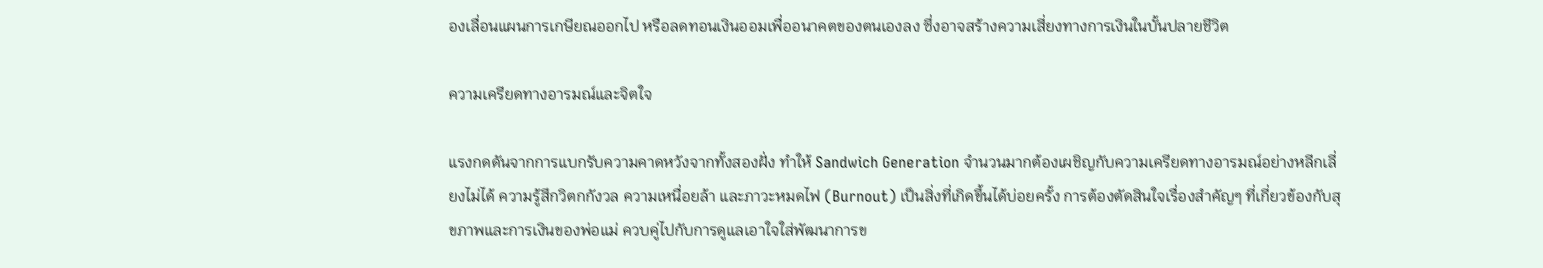องเลื่อนแผนการเกษียณออกไป หรือลดทอนเงินออมเพื่ออนาคตของตนเองลง ซึ่งอาจสร้างความเสี่ยงทางการเงินในบั้นปลายชีวิต

ความเครียดทางอารมณ์และจิตใจ

แรงกดดันจากการแบกรับความคาดหวังจากทั้งสองฝั่ง ทำให้ Sandwich Generation จำนวนมากต้องเผชิญกับความเครียดทางอารมณ์อย่างหลีกเลี่ยงไม่ได้ ความรู้สึกวิตกกังวล ความเหนื่อยล้า และภาวะหมดไฟ (Burnout) เป็นสิ่งที่เกิดขึ้นได้บ่อยครั้ง การต้องตัดสินใจเรื่องสำคัญๆ ที่เกี่ยวข้องกับสุขภาพและการเงินของพ่อแม่ ควบคู่ไปกับการดูแลเอาใจใส่พัฒนาการข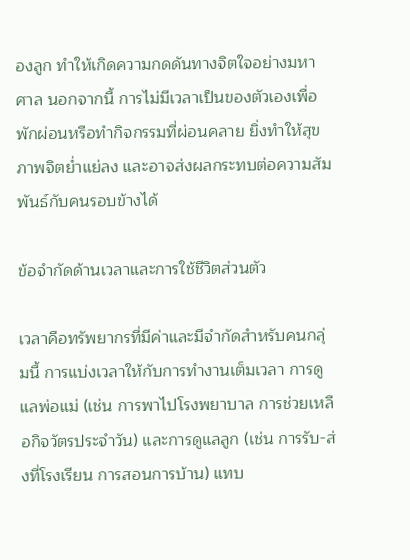องลูก ทำให้เกิดความกดดันทางจิตใจอย่างมหาศาล นอกจากนี้ การไม่มีเวลาเป็นของตัวเองเพื่อพักผ่อนหรือทำกิจกรรมที่ผ่อนคลาย ยิ่งทำให้สุขภาพจิตย่ำแย่ลง และอาจส่งผลกระทบต่อความสัมพันธ์กับคนรอบข้างได้

ข้อจำกัดด้านเวลาและการใช้ชีวิตส่วนตัว

เวลาคือทรัพยากรที่มีค่าและมีจำกัดสำหรับคนกลุ่มนี้ การแบ่งเวลาให้กับการทำงานเต็มเวลา การดูแลพ่อแม่ (เช่น การพาไปโรงพยาบาล การช่วยเหลือกิจวัตรประจำวัน) และการดูแลลูก (เช่น การรับ-ส่งที่โรงเรียน การสอนการบ้าน) แทบ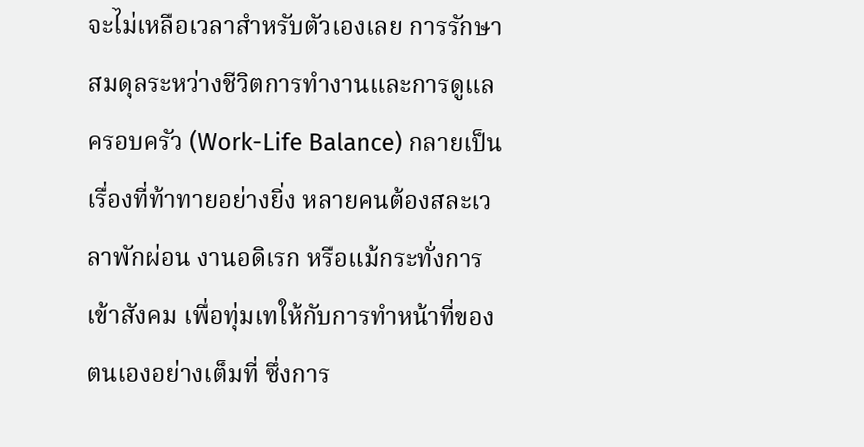จะไม่เหลือเวลาสำหรับตัวเองเลย การรักษาสมดุลระหว่างชีวิตการทำงานและการดูแลครอบครัว (Work-Life Balance) กลายเป็นเรื่องที่ท้าทายอย่างยิ่ง หลายคนต้องสละเวลาพักผ่อน งานอดิเรก หรือแม้กระทั่งการเข้าสังคม เพื่อทุ่มเทให้กับการทำหน้าที่ของตนเองอย่างเต็มที่ ซึ่งการ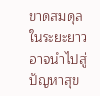ขาดสมดุลในระยะยาวอาจนำไปสู่ปัญหาสุข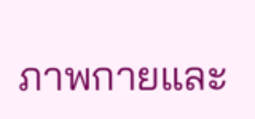ภาพกายและ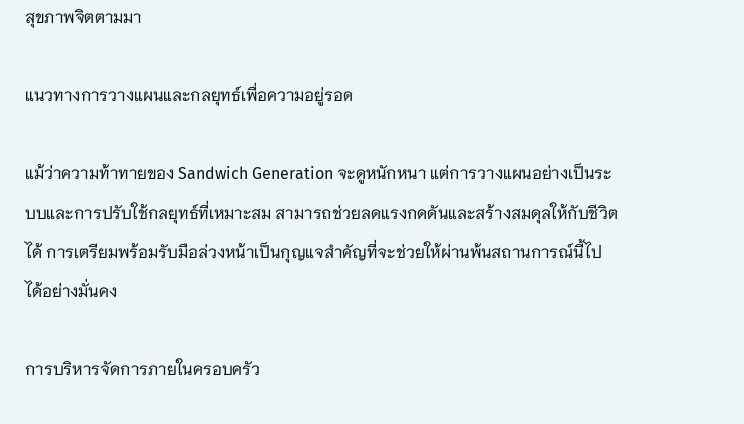สุขภาพจิตตามมา

แนวทางการวางแผนและกลยุทธ์เพื่อความอยู่รอด

แม้ว่าความท้าทายของ Sandwich Generation จะดูหนักหนา แต่การวางแผนอย่างเป็นระบบและการปรับใช้กลยุทธ์ที่เหมาะสม สามารถช่วยลดแรงกดดันและสร้างสมดุลให้กับชีวิตได้ การเตรียมพร้อมรับมือล่วงหน้าเป็นกุญแจสำคัญที่จะช่วยให้ผ่านพ้นสถานการณ์นี้ไปได้อย่างมั่นคง

การบริหารจัดการภายในครอบครัว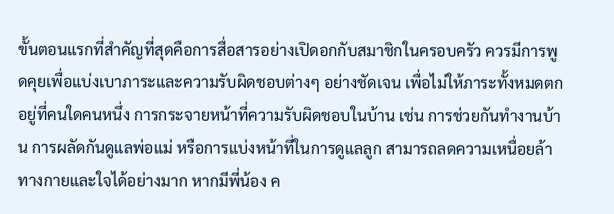ขั้นตอนแรกที่สำคัญที่สุดคือการสื่อสารอย่างเปิดอกกับสมาชิกในครอบครัว ควรมีการพูดคุยเพื่อแบ่งเบาภาระและความรับผิดชอบต่างๆ อย่างชัดเจน เพื่อไม่ให้ภาระทั้งหมดตกอยู่ที่คนใดคนหนึ่ง การกระจายหน้าที่ความรับผิดชอบในบ้าน เช่น การช่วยกันทำงานบ้าน การผลัดกันดูแลพ่อแม่ หรือการแบ่งหน้าที่ในการดูแลลูก สามารถลดความเหนื่อยล้าทางกายและใจได้อย่างมาก หากมีพี่น้อง ค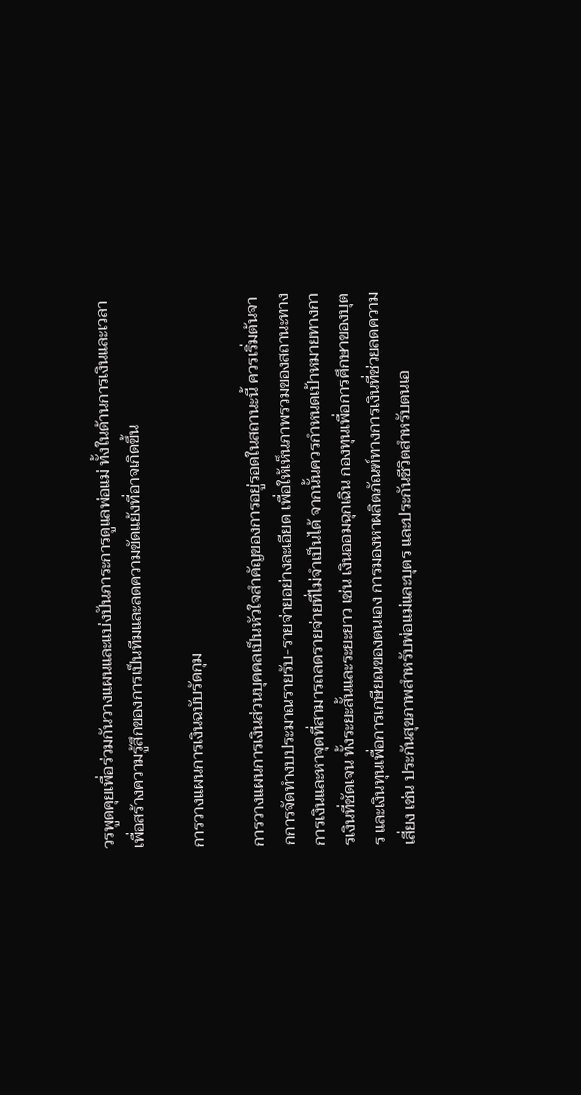วรพูดคุยเพื่อร่วมกันวางแผนและแบ่งปันภาระการดูแลพ่อแม่ ทั้งในด้านการเงินและเวลา เพื่อสร้างความรู้สึกของการเป็นทีมและลดความขัดแย้งที่อาจเกิดขึ้น

การวางแผนการเงินฉบับรัดกุม

การวางแผนการเงินส่วนบุคคลเป็นหัวใจสำคัญของการอยู่รอดในสถานะนี้ ควรเริ่มต้นจากการจัดทำงบประมาณรายรับ-รายจ่ายอย่างละเอียด เพื่อให้เห็นภาพรวมของสถานะทางการเงินและหาจุดที่สามารถลดรายจ่ายที่ไม่จำเป็นได้ จากนั้นควรกำหนดเป้าหมายทางการเงินที่ชัดเจน ทั้งระยะสั้นและระยะยาว เช่น เงินออมฉุกเฉิน กองทุนเพื่อการศึกษาของบุตร และเงินทุนเพื่อการเกษียณของตนเอง การมองหาผลิตภัณฑ์ทางการเงินที่ช่วยลดความเสี่ยง เช่น ประกันสุขภาพสำหรับพ่อแม่และบุตร และประกันชีวิตสำหรับตนเอ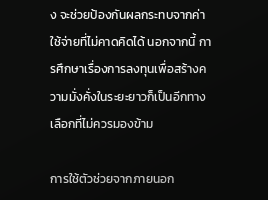ง จะช่วยป้องกันผลกระทบจากค่าใช้จ่ายที่ไม่คาดคิดได้ นอกจากนี้ การศึกษาเรื่องการลงทุนเพื่อสร้างความมั่งคั่งในระยะยาวก็เป็นอีกทางเลือกที่ไม่ควรมองข้าม

การใช้ตัวช่วยจากภายนอก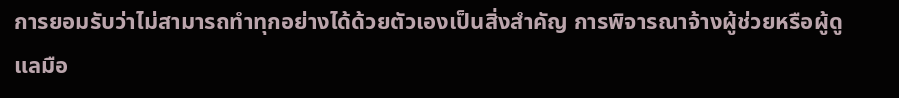การยอมรับว่าไม่สามารถทำทุกอย่างได้ด้วยตัวเองเป็นสิ่งสำคัญ การพิจารณาจ้างผู้ช่วยหรือผู้ดูแลมือ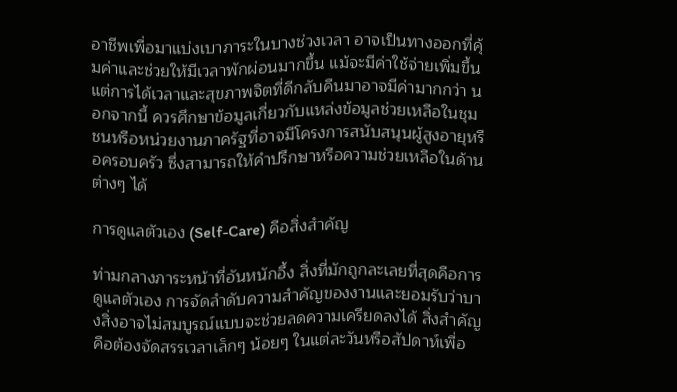อาชีพเพื่อมาแบ่งเบาภาระในบางช่วงเวลา อาจเป็นทางออกที่คุ้มค่าและช่วยให้มีเวลาพักผ่อนมากขึ้น แม้จะมีค่าใช้จ่ายเพิ่มขึ้น แต่การได้เวลาและสุขภาพจิตที่ดีกลับคืนมาอาจมีค่ามากกว่า นอกจากนี้ ควรศึกษาข้อมูลเกี่ยวกับแหล่งข้อมูลช่วยเหลือในชุมชนหรือหน่วยงานภาครัฐที่อาจมีโครงการสนับสนุนผู้สูงอายุหรือครอบครัว ซึ่งสามารถให้คำปรึกษาหรือความช่วยเหลือในด้านต่างๆ ได้

การดูแลตัวเอง (Self-Care) คือสิ่งสำคัญ

ท่ามกลางภาระหน้าที่อันหนักอึ้ง สิ่งที่มักถูกละเลยที่สุดคือการดูแลตัวเอง การจัดลำดับความสำคัญของงานและยอมรับว่าบางสิ่งอาจไม่สมบูรณ์แบบจะช่วยลดความเครียดลงได้ สิ่งสำคัญคือต้องจัดสรรเวลาเล็กๆ น้อยๆ ในแต่ละวันหรือสัปดาห์เพื่อ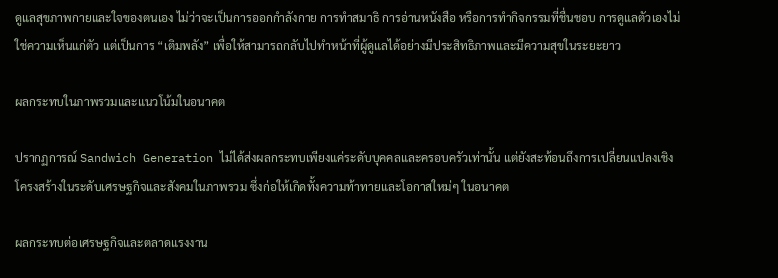ดูแลสุขภาพกายและใจของตนเอง ไม่ว่าจะเป็นการออกกำลังกาย การทำสมาธิ การอ่านหนังสือ หรือการทำกิจกรรมที่ชื่นชอบ การดูแลตัวเองไม่ใช่ความเห็นแก่ตัว แต่เป็นการ “เติมพลัง” เพื่อให้สามารถกลับไปทำหน้าที่ผู้ดูแลได้อย่างมีประสิทธิภาพและมีความสุขในระยะยาว

ผลกระทบในภาพรวมและแนวโน้มในอนาคต

ปรากฏการณ์ Sandwich Generation ไม่ได้ส่งผลกระทบเพียงแค่ระดับบุคคลและครอบครัวเท่านั้น แต่ยังสะท้อนถึงการเปลี่ยนแปลงเชิงโครงสร้างในระดับเศรษฐกิจและสังคมในภาพรวม ซึ่งก่อให้เกิดทั้งความท้าทายและโอกาสใหม่ๆ ในอนาคต

ผลกระทบต่อเศรษฐกิจและตลาดแรงงาน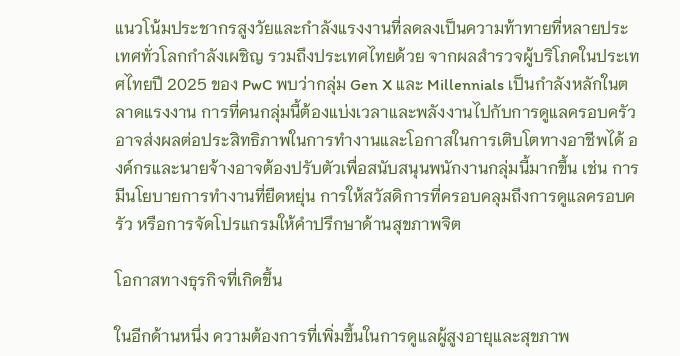แนวโน้มประชากรสูงวัยและกำลังแรงงานที่ลดลงเป็นความท้าทายที่หลายประเทศทั่วโลกกำลังเผชิญ รวมถึงประเทศไทยด้วย จากผลสำรวจผู้บริโภคในประเทศไทยปี 2025 ของ PwC พบว่ากลุ่ม Gen X และ Millennials เป็นกำลังหลักในตลาดแรงงาน การที่คนกลุ่มนี้ต้องแบ่งเวลาและพลังงานไปกับการดูแลครอบครัว อาจส่งผลต่อประสิทธิภาพในการทำงานและโอกาสในการเติบโตทางอาชีพได้ องค์กรและนายจ้างอาจต้องปรับตัวเพื่อสนับสนุนพนักงานกลุ่มนี้มากขึ้น เช่น การมีนโยบายการทำงานที่ยืดหยุ่น การให้สวัสดิการที่ครอบคลุมถึงการดูแลครอบครัว หรือการจัดโปรแกรมให้คำปรึกษาด้านสุขภาพจิต

โอกาสทางธุรกิจที่เกิดขึ้น

ในอีกด้านหนึ่ง ความต้องการที่เพิ่มขึ้นในการดูแลผู้สูงอายุและสุขภาพ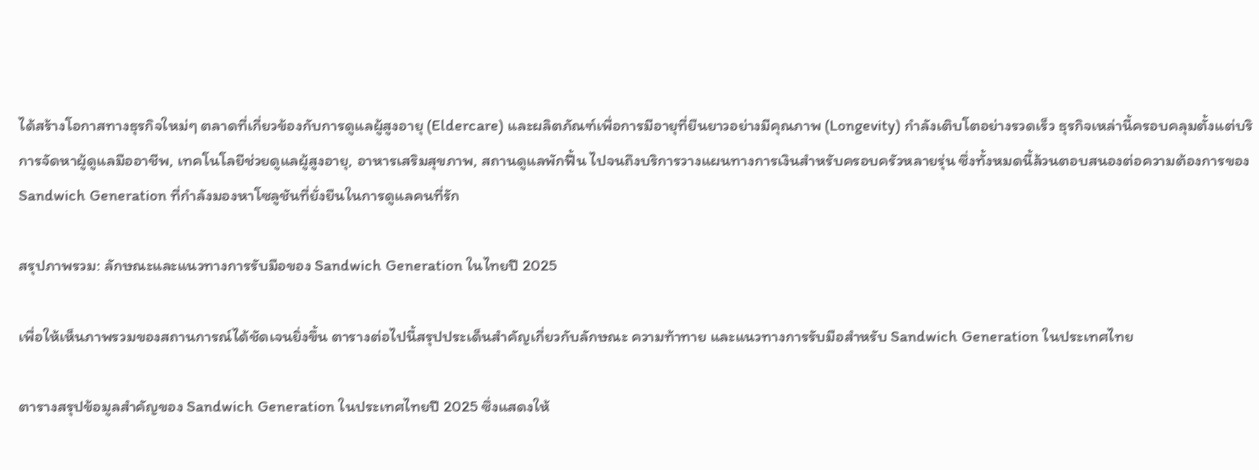ได้สร้างโอกาสทางธุรกิจใหม่ๆ ตลาดที่เกี่ยวข้องกับการดูแลผู้สูงอายุ (Eldercare) และผลิตภัณฑ์เพื่อการมีอายุที่ยืนยาวอย่างมีคุณภาพ (Longevity) กำลังเติบโตอย่างรวดเร็ว ธุรกิจเหล่านี้ครอบคลุมตั้งแต่บริการจัดหาผู้ดูแลมืออาชีพ, เทคโนโลยีช่วยดูแลผู้สูงอายุ, อาหารเสริมสุขภาพ, สถานดูแลพักฟื้น ไปจนถึงบริการวางแผนทางการเงินสำหรับครอบครัวหลายรุ่น ซึ่งทั้งหมดนี้ล้วนตอบสนองต่อความต้องการของ Sandwich Generation ที่กำลังมองหาโซลูชันที่ยั่งยืนในการดูแลคนที่รัก

สรุปภาพรวม: ลักษณะและแนวทางการรับมือของ Sandwich Generation ในไทยปี 2025

เพื่อให้เห็นภาพรวมของสถานการณ์ได้ชัดเจนยิ่งขึ้น ตารางต่อไปนี้สรุปประเด็นสำคัญเกี่ยวกับลักษณะ ความท้าทาย และแนวทางการรับมือสำหรับ Sandwich Generation ในประเทศไทย

ตารางสรุปข้อมูลสำคัญของ Sandwich Generation ในประเทศไทยปี 2025 ซึ่งแสดงให้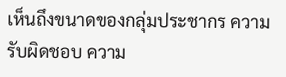เห็นถึงขนาดของกลุ่มประชากร ความรับผิดชอบ ความ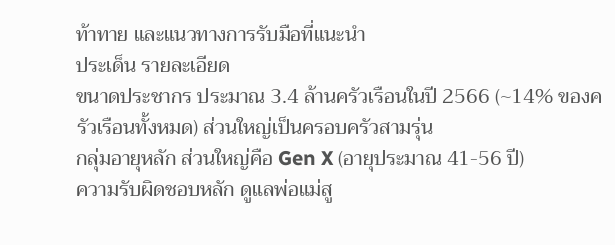ท้าทาย และแนวทางการรับมือที่แนะนำ
ประเด็น รายละเอียด
ขนาดประชากร ประมาณ 3.4 ล้านครัวเรือนในปี 2566 (~14% ของครัวเรือนทั้งหมด) ส่วนใหญ่เป็นครอบครัวสามรุ่น
กลุ่มอายุหลัก ส่วนใหญ่คือ Gen X (อายุประมาณ 41-56 ปี)
ความรับผิดชอบหลัก ดูแลพ่อแม่สู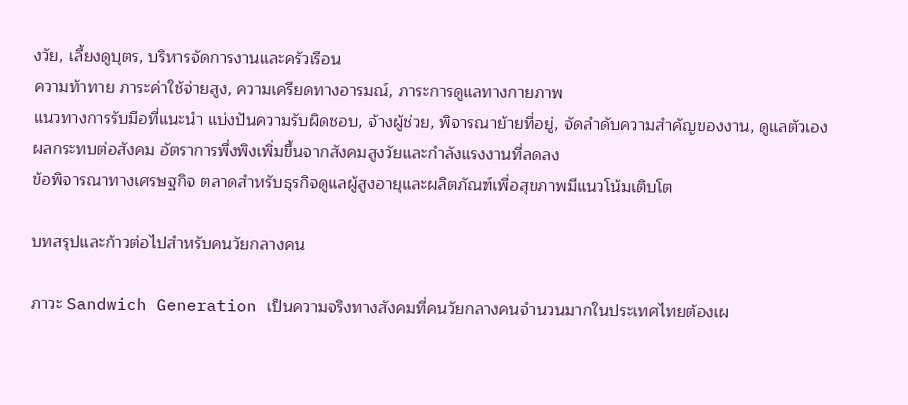งวัย, เลี้ยงดูบุตร, บริหารจัดการงานและครัวเรือน
ความท้าทาย ภาระค่าใช้จ่ายสูง, ความเครียดทางอารมณ์, ภาระการดูแลทางกายภาพ
แนวทางการรับมือที่แนะนำ แบ่งปันความรับผิดชอบ, จ้างผู้ช่วย, พิจารณาย้ายที่อยู่, จัดลำดับความสำคัญของงาน, ดูแลตัวเอง
ผลกระทบต่อสังคม อัตราการพึ่งพิงเพิ่มขึ้นจากสังคมสูงวัยและกำลังแรงงานที่ลดลง
ข้อพิจารณาทางเศรษฐกิจ ตลาดสำหรับธุรกิจดูแลผู้สูงอายุและผลิตภัณฑ์เพื่อสุขภาพมีแนวโน้มเติบโต

บทสรุปและก้าวต่อไปสำหรับคนวัยกลางคน

ภาวะ Sandwich Generation เป็นความจริงทางสังคมที่คนวัยกลางคนจำนวนมากในประเทศไทยต้องเผ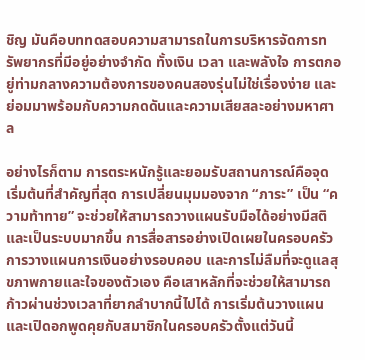ชิญ มันคือบททดสอบความสามารถในการบริหารจัดการทรัพยากรที่มีอยู่อย่างจำกัด ทั้งเงิน เวลา และพลังใจ การตกอยู่ท่ามกลางความต้องการของคนสองรุ่นไม่ใช่เรื่องง่าย และย่อมมาพร้อมกับความกดดันและความเสียสละอย่างมหาศาล

อย่างไรก็ตาม การตระหนักรู้และยอมรับสถานการณ์คือจุดเริ่มต้นที่สำคัญที่สุด การเปลี่ยนมุมมองจาก “ภาระ” เป็น “ความท้าทาย” จะช่วยให้สามารถวางแผนรับมือได้อย่างมีสติและเป็นระบบมากขึ้น การสื่อสารอย่างเปิดเผยในครอบครัว การวางแผนการเงินอย่างรอบคอบ และการไม่ลืมที่จะดูแลสุขภาพกายและใจของตัวเอง คือเสาหลักที่จะช่วยให้สามารถก้าวผ่านช่วงเวลาที่ยากลำบากนี้ไปได้ การเริ่มต้นวางแผนและเปิดอกพูดคุยกับสมาชิกในครอบครัวตั้งแต่วันนี้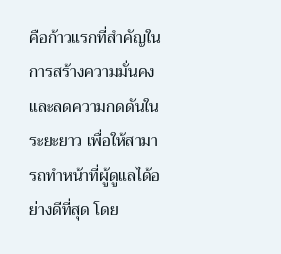คือก้าวแรกที่สำคัญในการสร้างความมั่นคงและลดความกดดันในระยะยาว เพื่อให้สามารถทำหน้าที่ผู้ดูแลได้อย่างดีที่สุด โดย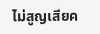ไม่สูญเสียค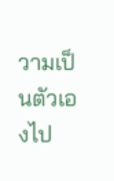วามเป็นตัวเองไป